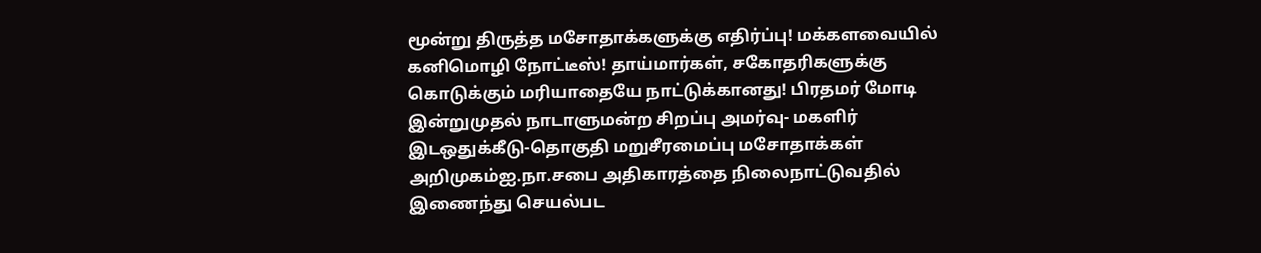மூன்று திருத்த மசோதாக்களுக்கு எதிர்ப்பு! மக்களவையில் கனிமொழி நோட்டீஸ்! தாய்மார்கள், சகோதரிகளுக்கு கொடுக்கும் மரியாதையே நாட்டுக்கானது! பிரதமர் மோடி இன்றுமுதல் நாடாளுமன்ற சிறப்பு அமர்வு- மகளிர் இடஒதுக்கீடு-தொகுதி மறுசீரமைப்பு மசோதாக்கள் அறிமுகம்ஐ.நா.சபை அதிகாரத்தை நிலைநாட்டுவதில் இணைந்து செயல்பட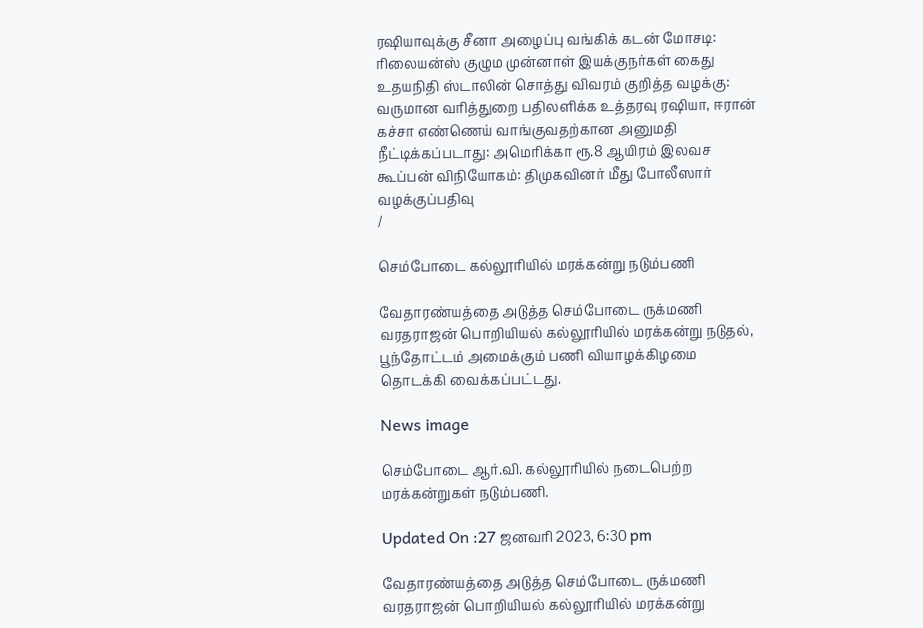ரஷியாவுக்கு சீனா அழைப்பு வங்கிக் கடன் மோசடி: ரிலையன்ஸ் குழும முன்னாள் இயக்குநர்கள் கைது உதயநிதி ஸ்டாலின் சொத்து விவரம் குறித்த வழக்கு: வருமான வரித்துறை பதிலளிக்க உத்தரவு ரஷியா, ஈரான் கச்சா எண்ணெய் வாங்குவதற்கான அனுமதி நீட்டிக்கப்படாது: அமெரிக்கா ரூ.8 ஆயிரம் இலவச கூப்பன் விநியோகம்: திமுகவினர் மீது போலீஸார் வழக்குப்பதிவு
/

செம்போடை கல்லூரியில் மரக்கன்று நடும்பணி

வேதாரண்யத்தை அடுத்த செம்போடை ருக்மணி வரதராஜன் பொறியியல் கல்லூரியில் மரக்கன்று நடுதல், பூந்தோட்டம் அமைக்கும் பணி வியாழக்கிழமை தொடக்கி வைக்கப்பட்டது.

News image

செம்போடை ஆர்.வி. கல்லூரியில் நடைபெற்ற மரக்கன்றுகள் நடும்பணி.

Updated On :27 ஜனவரி 2023, 6:30 pm

வேதாரண்யத்தை அடுத்த செம்போடை ருக்மணி வரதராஜன் பொறியியல் கல்லூரியில் மரக்கன்று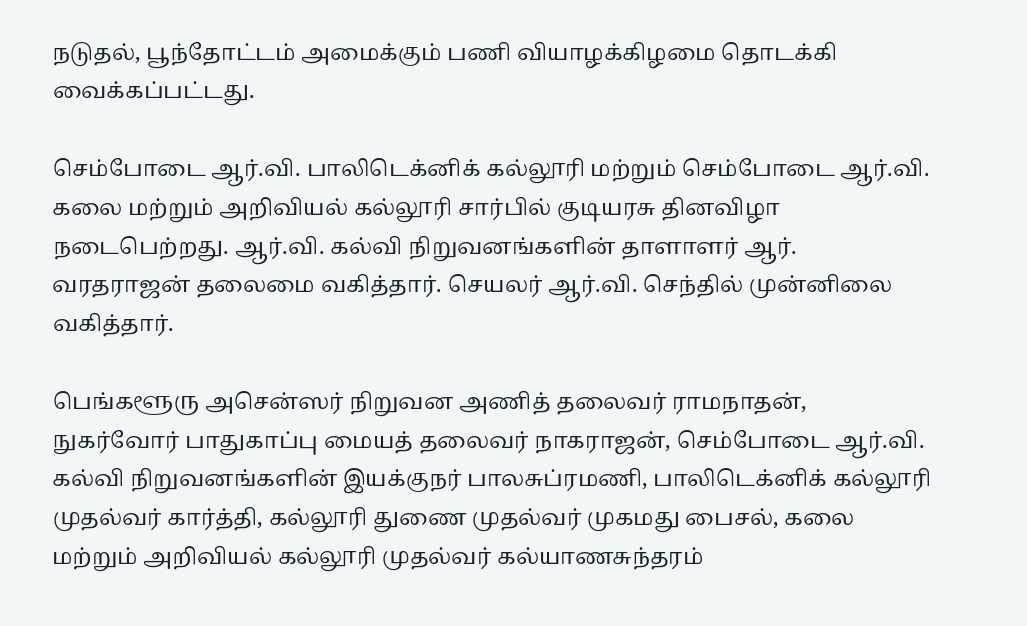நடுதல், பூந்தோட்டம் அமைக்கும் பணி வியாழக்கிழமை தொடக்கி வைக்கப்பட்டது.

செம்போடை ஆர்.வி. பாலிடெக்னிக் கல்லூரி மற்றும் செம்போடை ஆர்.வி. கலை மற்றும் அறிவியல் கல்லூரி சார்பில் குடியரசு தினவிழா நடைபெற்றது. ஆர்.வி. கல்வி நிறுவனங்களின் தாளாளர் ஆர். வரதராஜன் தலைமை வகித்தார். செயலர் ஆர்.வி. செந்தில் முன்னிலை வகித்தார்.

பெங்களூரு அசென்ஸர் நிறுவன அணித் தலைவர் ராமநாதன், நுகர்வோர் பாதுகாப்பு மையத் தலைவர் நாகராஜன், செம்போடை ஆர்.வி. கல்வி நிறுவனங்களின் இயக்குநர் பாலசுப்ரமணி, பாலிடெக்னிக் கல்லூரி முதல்வர் கார்த்தி, கல்லூரி துணை முதல்வர் முகமது பைசல், கலை மற்றும் அறிவியல் கல்லூரி முதல்வர் கல்யாணசுந்தரம்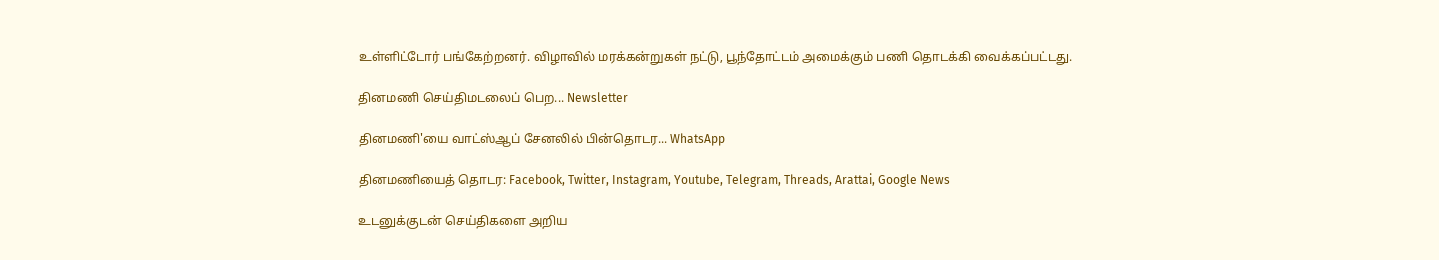உள்ளிட்டோர் பங்கேற்றனர். விழாவில் மரக்கன்றுகள் நட்டு, பூந்தோட்டம் அமைக்கும் பணி தொடக்கி வைக்கப்பட்டது.

தினமணி செய்திமடலைப் பெற... Newsletter

தினமணி'யை வாட்ஸ்ஆப் சேனலில் பின்தொடர... WhatsApp

தினமணியைத் தொடர: Facebook, Twitter, Instagram, Youtube, Telegram, Threads, Arattai, Google News

உடனுக்குடன் செய்திகளை அறிய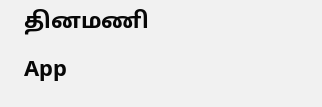தினமணி App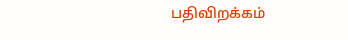பதிவிறக்கம்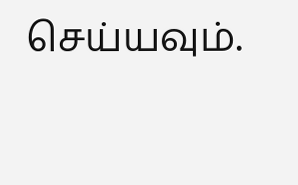செய்யவும்.